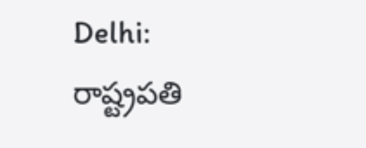Delhi: రాష్ట్రప‌తి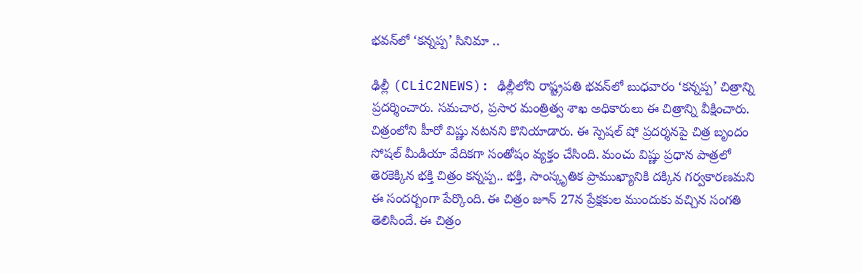భ‌వ‌న్‌లో ‘క‌న్న‌ప్ప’ సినిమా ..

ఢిల్లీ (CLiC2NEWS): ఢిల్లీలోని రాష్ట్రప‌తి భ‌వ‌న్‌లో బుధ‌వారం ‘క‌న్న‌ప్ప’ చిత్రాన్ని ప్ర‌ద‌ర్శించారు. స‌మ‌చార‌, ప్ర‌సార మంత్రిత్వ శాఖ అధికారులు ఈ చిత్రాన్ని వీక్షించారు. చిత్రంలోని హీరో విష్ణు న‌ట‌న‌ని కొనియాడారు. ఈ స్పెష‌ల్ షో ప్ర‌ద‌ర్శ‌న‌పై చిత్ర బృందం సోష‌ల్ మీడియా వేదిక‌గా సంతోషం వ్య‌క్తం చేసింది. మంచు విష్ణు ప్ర‌ధాన పాత్ర‌లో తెర‌కెక్కిన భ‌క్తి చిత్రం క‌న్న‌ప్ప‌.. భ‌క్తి, సాంస్కృతిక ప్రాముఖ్యానికి ద‌క్కిన గ‌ర్వ‌కార‌ణ‌మ‌ని ఈ సంద‌ర్బంగా పేర్కొంది. ఈ చిత్రం జూన్ 27న ప్రేక్ష‌కుల ముందుకు వ‌చ్చిన సంగ‌తి తెలిసిందే. ఈ చిత్రం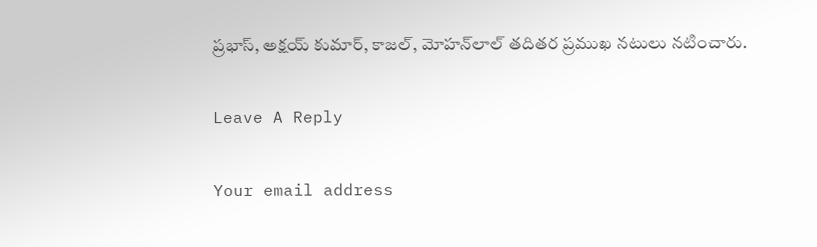ప్ర‌భాస్‌, అక్ష‌య్ కుమార్‌, కాజ‌ల్‌, మోహ‌న్‌లాల్ తదిత‌ర ప్ర‌ముఖ న‌టులు న‌టించారు.

Leave A Reply

Your email address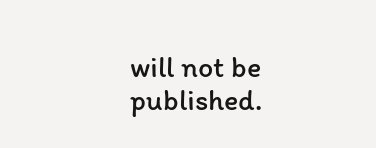will not be published.